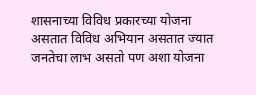शासनाच्या विविध प्रकारच्या योजना असतात विविध अभियान असतात ज्यात जनतेचा लाभ असतो पण अशा योजना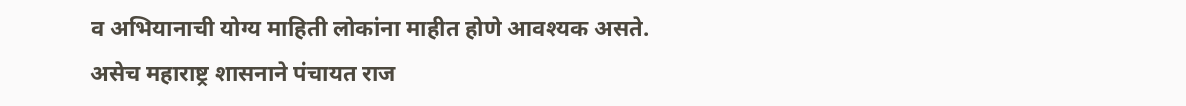व अभियानाची योग्य माहिती लोकांना माहीत होणे आवश्यक असते.
असेच महाराष्ट्र शासनाने पंचायत राज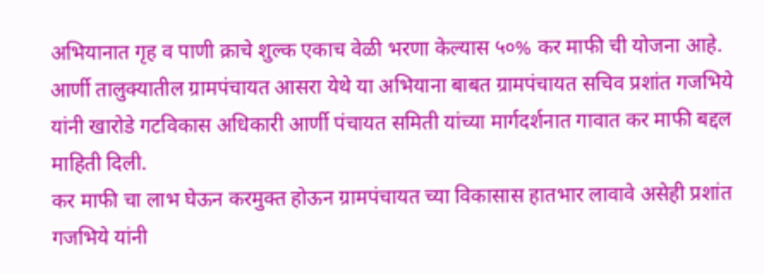अभियानात गृह व पाणी क्राचे शुल्क एकाच वेळी भरणा केल्यास ५०% कर माफी ची योजना आहे.
आर्णी तालुक्यातील ग्रामपंचायत आसरा येथे या अभियाना बाबत ग्रामपंचायत सचिव प्रशांत गजभिये यांनी खारोडे गटविकास अधिकारी आर्णी पंचायत समिती यांच्या मार्गदर्शनात गावात कर माफी बद्दल माहिती दिली.
कर माफी चा लाभ घेऊन करमुक्त होऊन ग्रामपंचायत च्या विकासास हातभार लावावे असेही प्रशांत गजभिये यांनी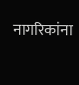नागरिकांना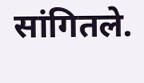सांगितले.